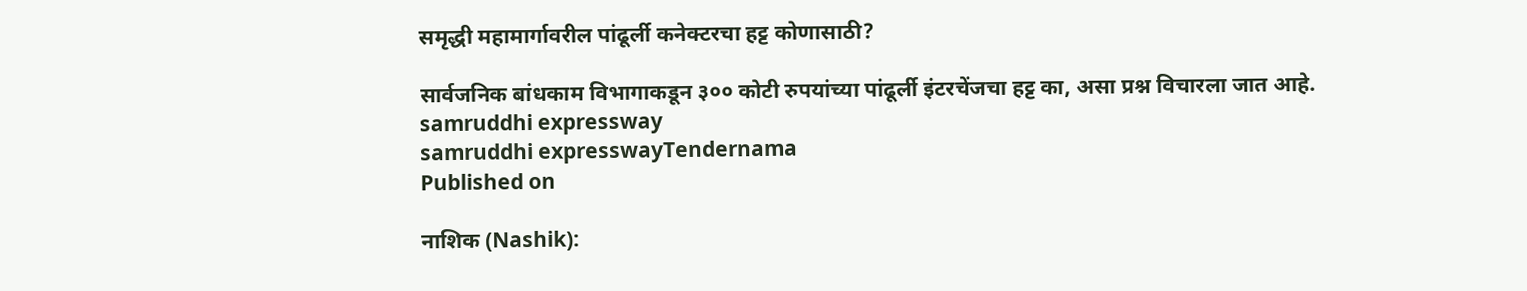समृद्धी महामार्गावरील पांढूर्ली कनेक्टरचा हट्ट कोणासाठी?

सार्वजनिक बांधकाम विभागाकडून ३०० कोटी रुपयांच्या पांढूर्ली इंटरचेंजचा हट्ट का, असा प्रश्न विचारला जात आहे.
samruddhi expressway
samruddhi expresswayTendernama
Published on

नाशिक (Nashik):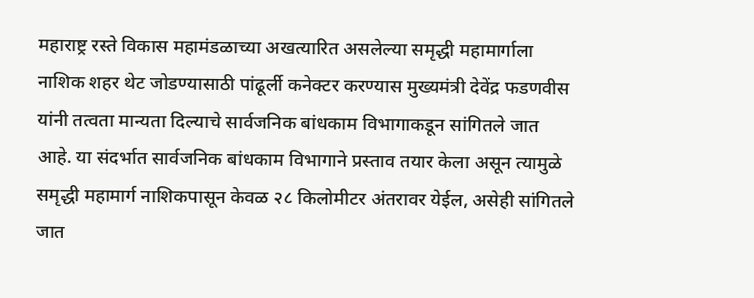महाराष्ट्र रस्ते विकास महामंडळाच्या अखत्यारित असलेल्या समृद्धी महामार्गाला नाशिक शहर थेट जोडण्यासाठी पांढूर्ली कनेक्टर करण्यास मुख्यमंत्री देवेंद्र फडणवीस यांनी तत्वता मान्यता दिल्याचे सार्वजनिक बांधकाम विभागाकडून सांगितले जात आहे. या संदर्भात सार्वजनिक बांधकाम विभागाने प्रस्ताव तयार केला असून त्यामुळे समृद्धी महामार्ग नाशिकपासून केवळ २८ किलोमीटर अंतरावर येईल, असेही सांगितले जात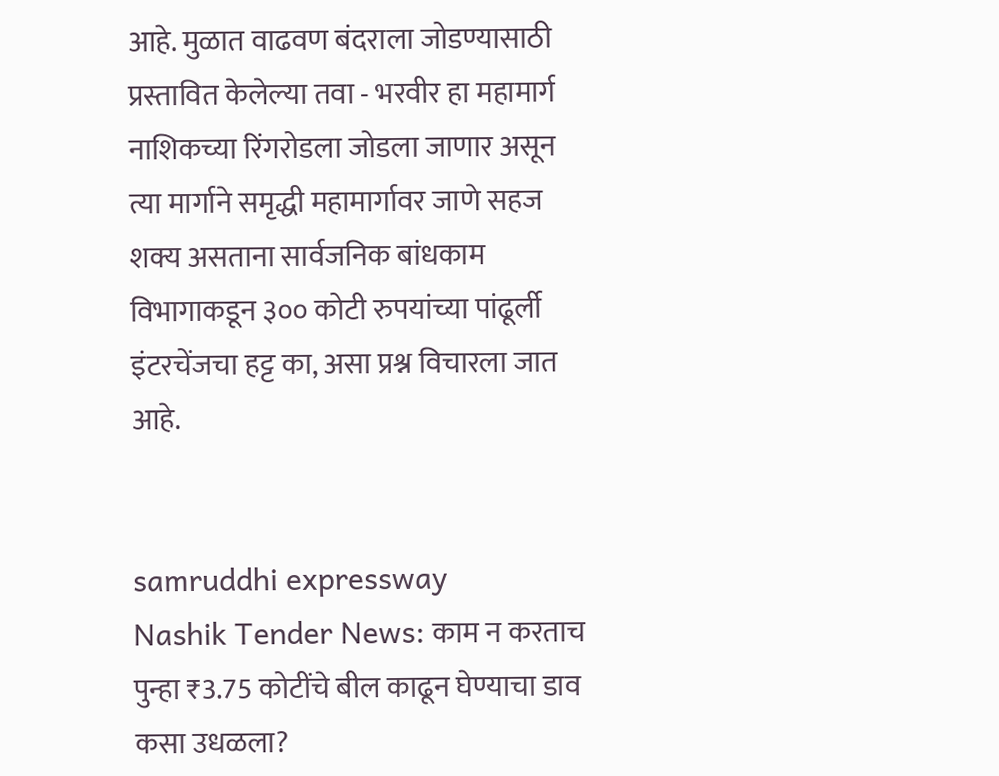आहे. मुळात वाढवण बंदराला जोडण्यासाठी प्रस्तावित केलेल्या तवा - भरवीर हा महामार्ग नाशिकच्या रिंगरोडला जोडला जाणार असून त्या मार्गाने समृद्धी महामार्गावर जाणे सहज शक्य असताना सार्वजनिक बांधकाम विभागाकडून ३०० कोटी रुपयांच्या पांढूर्ली इंटरचेंजचा हट्ट का, असा प्रश्न विचारला जात आहे.


samruddhi expressway
Nashik Tender News: काम न करताच पुन्हा ₹3.75 कोटींचे बील काढून घेण्याचा डाव कसा उधळला?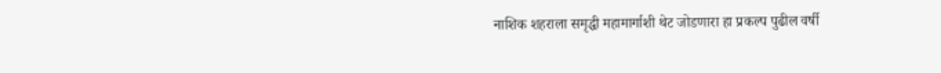नाशिक शहराला समृद्धी महामार्गाशी थेट जोडणारा हा प्रकल्प पुढील वर्षी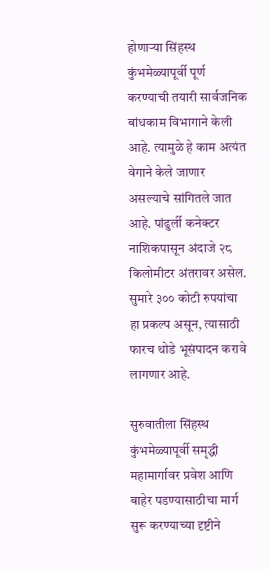होणाऱ्या सिंहस्थ कुंभमेळ्यापूर्वी पूर्ण करण्याची तयारी सार्वजनिक बांधकाम विभागाने केली आहे. त्यामुळे हे काम अत्यंत वेगाने केले जाणार असल्याचे सांगितले जात आहे. पांढुर्ली कनेक्टर नाशिकपासून अंदाजे २८ किलोमीटर अंतरावर असेल. सुमारे ३०० कोटी रुपयांचा हा प्रकल्प असून, त्यासाठी फारच थोडे भूसंपादन करावे लागणार आहे.

सुरुवातीला सिंहस्थ कुंभमेळ्यापूर्वी समृद्धी महामार्गावर प्रवेश आणि बाहेर पडण्यासाठीचा मार्ग सुरू करण्याच्या दृष्टीने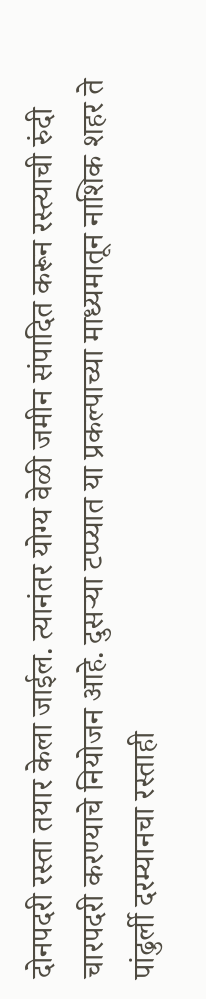दोनपदरी रस्ता तयार केला जाईल. त्यानंतर योग्य वेळी जमीन संपादित करून रस्त्याची रुंदी चारपदरी करण्याचे नियोजन आहे. दुसऱ्या टप्‍प्यात या प्रकल्पाच्या माध्यमातून नाशिक शहर ते पांढुर्ली दरम्यानचा रस्ताही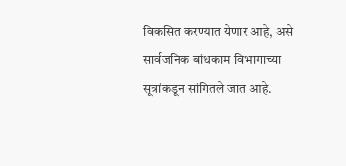विकसित करण्यात येणार आहे, असे सार्वजनिक बांधकाम विभागाच्या सूत्रांकडून सांगितले जात आहे.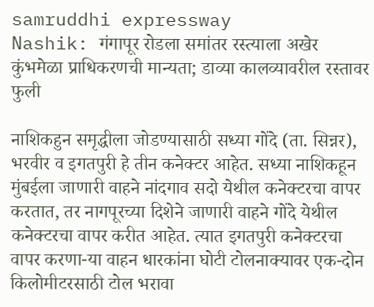samruddhi expressway
Nashik: गंगापूर रोडला समांतर रस्त्याला अखेर कुंभमेळा प्राधिकरणची मान्यता; डाव्या कालव्यावरील रस्तावर फुली

नाशिकहुन समृद्धीला जोडण्यासाठी सध्या गोंदे (ता. सिन्नर), भरवीर व इगतपुरी हे तीन कनेक्टर आहेत. सध्या नाशिकहून मुंबईला जाणारी वाहने नांदगाव सदो येथील कनेक्टरचा वापर करतात, तर नागपूरच्या दिशेने जाणारी वाहने गोंदे येथील कनेक्टरचा वापर करीत आहेत. त्यात इगतपुरी कनेक्टरचा वापर करणा-या वाहन धारकांना घोटी टोलनाक्यावर एक-दोन किलोमीटरसाठी टोल भरावा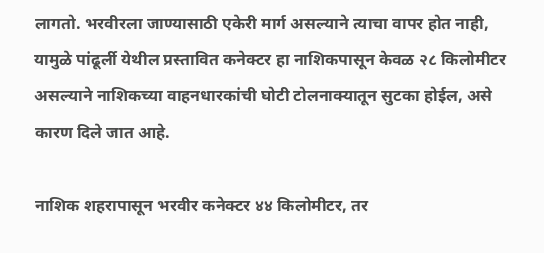लागतो. भरवीरला जाण्यासाठी एकेरी मार्ग असल्याने त्याचा वापर होत नाही, यामुळे पांढूर्ली येथील प्रस्तावित कनेक्टर हा नाशिकपासून केवळ २८ किलोमीटर असल्याने नाशिकच्या वाहनधारकांची घोटी टोलनाक्यातून सुटका होईल, असे कारण दिले जात आहे.

नाशिक शहरापासून भरवीर कनेक्टर ४४ किलोमीटर, तर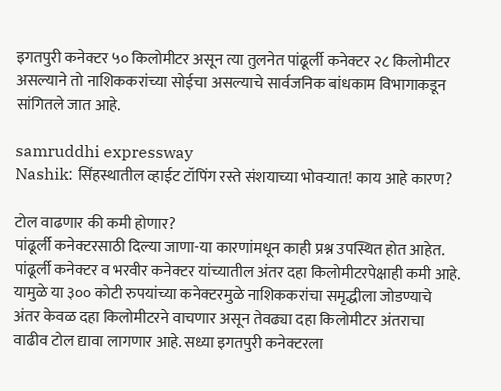इगतपुरी कनेक्टर ५० किलोमीटर असून त्या तुलनेत पांढूर्ली कनेक्टर २८ किलोमीटर असल्याने तो नाशिककरांच्या सोईचा असल्याचे सार्वजनिक बांधकाम विभागाकडून सांगितले जात आहे.

samruddhi expressway
Nashik: सिंहस्थातील व्हाईट टॉपिंग रस्ते संशयाच्या भोवऱ्यात! काय आहे कारण?

टोल वाढणार की कमी होणार?
पांढूर्ली कनेक्टरसाठी दिल्या जाणा-या कारणांमधून काही प्रश्न उपस्थित होत आहेत. पांढूर्ली कनेक्टर व भरवीर कनेक्टर यांच्यातील अंतर दहा किलोमीटरपेक्षाही कमी आहे. यामुळे या ३०० कोटी रुपयांच्या कनेक्टरमुळे नाशिककरांचा समृद्धीला जोडण्याचे अंतर केवळ दहा किलोमीटरने वाचणार असून तेवढ्या दहा किलोमीटर अंतराचा वाढीव टोल द्यावा लागणार आहे. सध्या इगतपुरी कनेक्टरला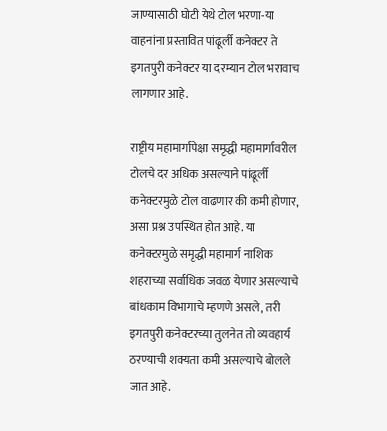जाण्यासाठी घोटी येथे टोल भरणा-या वाहनांना प्रस्तावित पांढूर्ली कनेक्टर ते इगतपुरी कनेक्टर या दरम्यान टोल भरावाच लागणार आहे.

राष्ट्रीय महामार्गापेक्षा समृद्धी महामार्गावरील टोलचे दर अधिक असल्याने पांढूर्ली कनेक्टरमुळे टोल वाढणार की कमी होणार, असा प्रश्न उपस्थित होत आहे. या कनेक्टरमुळे समृद्धी महामार्ग नाशिक शहराच्या सर्वाधिक जवळ येणार असल्याचे बांधकाम विभागाचे म्हणणे असले, तरी इगतपुरी कनेक्टरच्या तुलनेत तो व्यवहार्य ठरण्याची शक्यता कमी असल्याचे बोलले जात आहे.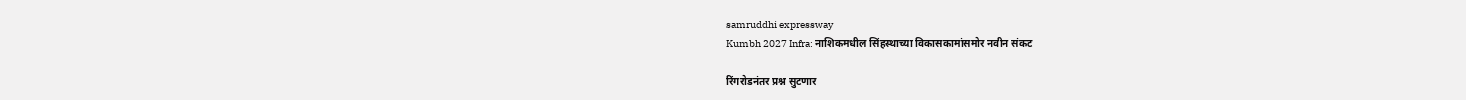samruddhi expressway
Kumbh 2027 Infra: नाशिकमधील सिंहस्थाच्या विकासकामांसमोर नवीन संकट

रिंगरोडनंतर प्रश्न सुटणार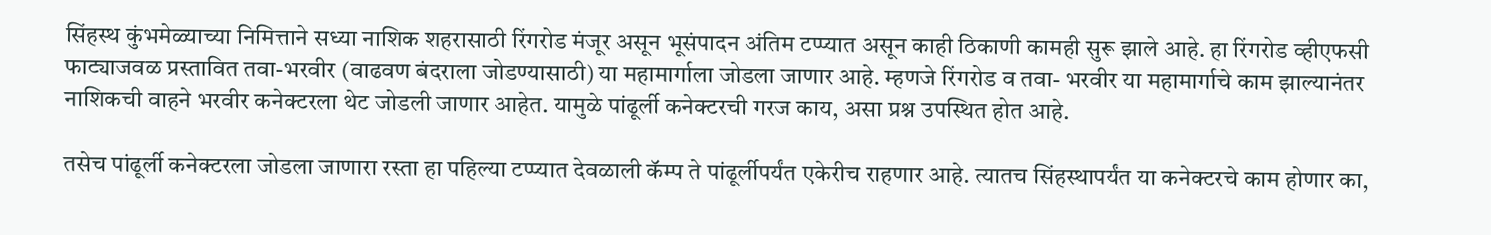सिंहस्थ कुंभमेळ्याच्या निमित्ताने सध्या नाशिक शहरासाठी रिंगरोड मंजूर असून भूसंपादन अंतिम टप्प्यात असून काही ठिकाणी कामही सुरू झाले आहे. हा रिंगरोड व्हीएफसी फाट्याजवळ प्रस्तावित तवा-भरवीर (वाढवण बंदराला जोडण्यासाठी) या महामार्गाला जोडला जाणार आहे. म्हणजे रिंगरोड व तवा- भरवीर या महामार्गाचे काम झाल्यानंतर नाशिकची वाहने भरवीर कनेक्टरला थेट जोडली जाणार आहेत. यामुळे पांढूर्ली कनेक्टरची गरज काय, असा प्रश्न उपस्थित होत आहे.

तसेच पांढूर्ली कनेक्टरला जोडला जाणारा रस्ता हा पहिल्या टप्प्यात देवळाली कॅम्प ते पांढूर्लीपर्यंत एकेरीच राहणार आहे. त्यातच सिंहस्थापर्यंत या कनेक्टरचे काम होणार का,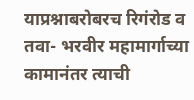याप्रश्नाबरोबरच रिगंरोड व तवा- भरवीर महामार्गाच्या कामानंतर त्याची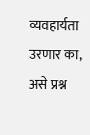व्यवहार्यता उरणार का, असे प्रश्न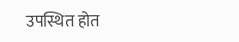उपस्थित होत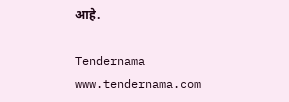आहे.

Tendernama
www.tendernama.com